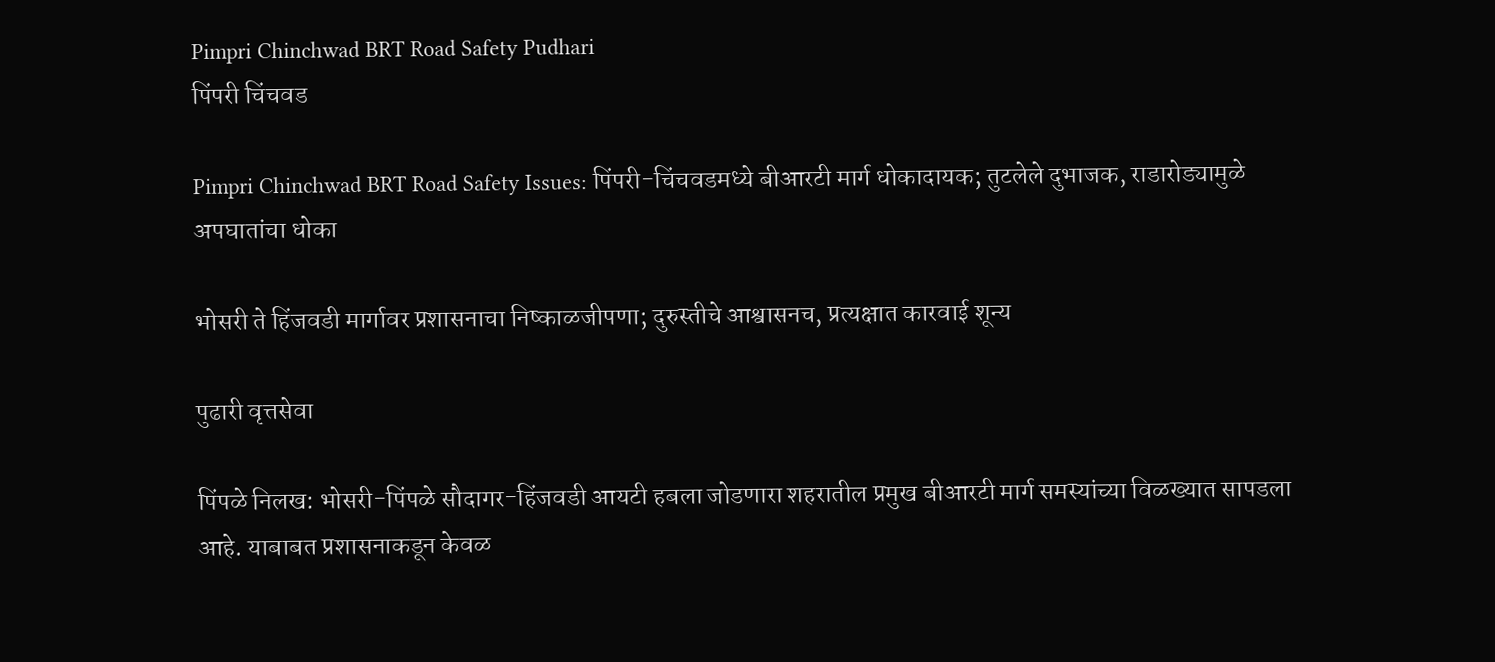Pimpri Chinchwad BRT Road Safety Pudhari
पिंपरी चिंचवड

Pimpri Chinchwad BRT Road Safety Issues: पिंपरी-चिंचवडमध्ये बीआरटी मार्ग धोकादायक; तुटलेले दुभाजक, राडारोड्यामुळे अपघातांचा धोका

भोसरी ते हिंजवडी मार्गावर प्रशासनाचा निष्काळजीपणा; दुरुस्तीचे आश्वासनच, प्रत्यक्षात कारवाई शून्य

पुढारी वृत्तसेवा

पिंपळे निलख: भोसरी-पिंपळे सौदागर-हिंजवडी आयटी हबला जोडणारा शहरातील प्रमुख बीआरटी मार्ग समस्यांच्या विळख्यात सापडला आहे. याबाबत प्रशासनाकडून केवळ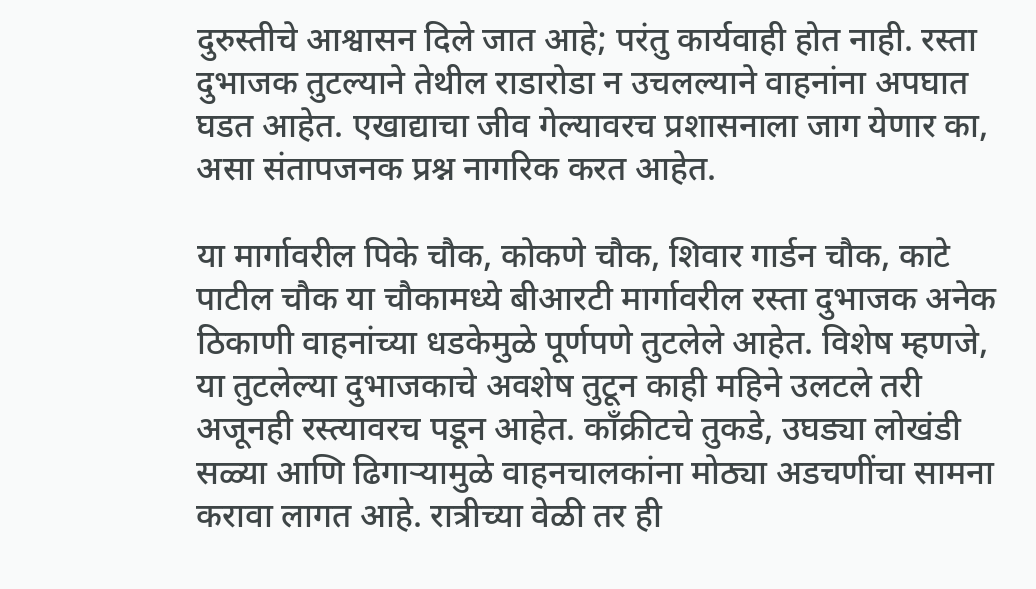दुरुस्तीचे आश्वासन दिले जात आहे; परंतु कार्यवाही होत नाही. रस्ता दुभाजक तुटल्याने तेथील राडारोडा न उचलल्याने वाहनांना अपघात घडत आहेत. एखाद्याचा जीव गेल्यावरच प्रशासनाला जाग येणार का, असा संतापजनक प्रश्न नागरिक करत आहेत.

या मार्गावरील पिके चौक, कोकणे चौक, शिवार गार्डन चौक, काटे पाटील चौक या चौकामध्ये बीआरटी मार्गावरील रस्ता दुभाजक अनेक ठिकाणी वाहनांच्या धडकेमुळे पूर्णपणे तुटलेले आहेत. विशेष म्हणजे, या तुटलेल्या दुभाजकाचे अवशेष तुटून काही महिने उलटले तरी अजूनही रस्त्यावरच पडून आहेत. काँक्रीटचे तुकडे, उघड्या लोखंडी सळ्या आणि ढिगाऱ्यामुळे वाहनचालकांना मोठ्या अडचणींचा सामना करावा लागत आहे. रात्रीच्या वेळी तर ही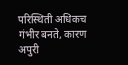परिस्थिती अधिकच गंभीर बनते, कारण अपुरी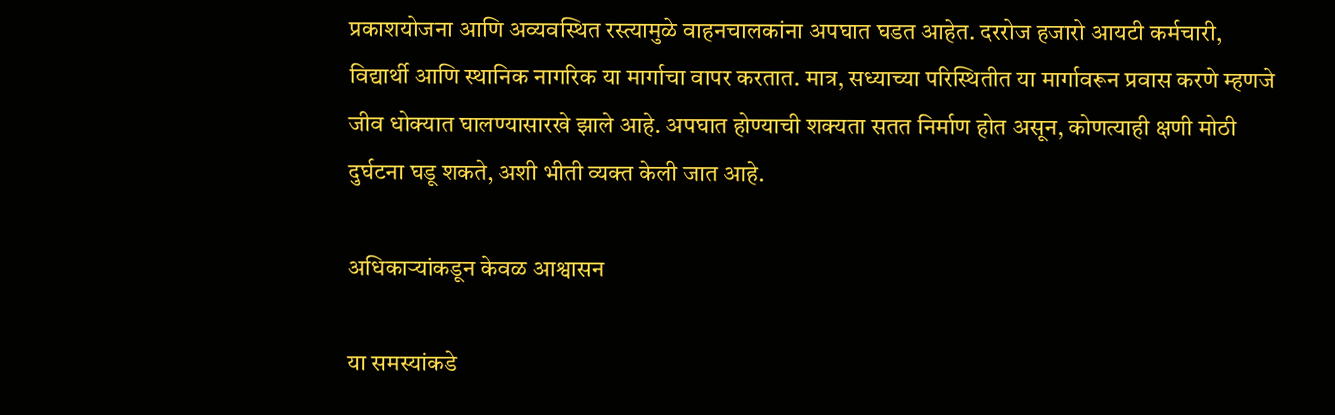प्रकाशयोजना आणि अव्यवस्थित रस्त्यामुळे वाहनचालकांना अपघात घडत आहेत. दररोज हजारो आयटी कर्मचारी, विद्यार्थी आणि स्थानिक नागरिक या मार्गाचा वापर करतात. मात्र, सध्याच्या परिस्थितीत या मार्गावरून प्रवास करणे म्हणजे जीव धोक्यात घालण्यासारखे झाले आहे. अपघात होण्याची शक्यता सतत निर्माण होत असून, कोणत्याही क्षणी मोठी दुर्घटना घडू शकते, अशी भीती व्यक्त केली जात आहे.

अधिकाऱ्यांकडून केवळ आश्वासन

या समस्यांकडे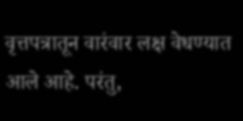वृत्तपत्रातून वारंवार लक्ष वेधण्यात आले आहे. परंतु,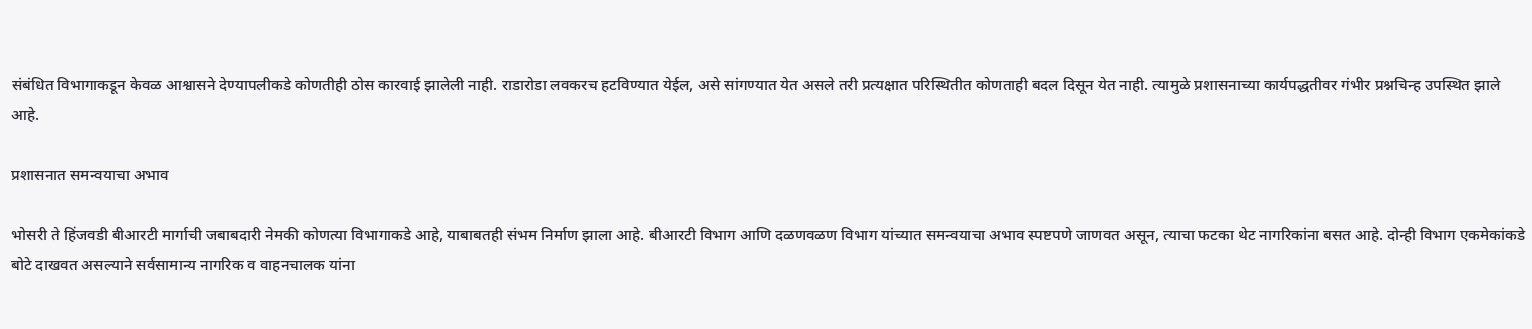संबंधित विभागाकडून केवळ आश्वासने देण्यापलीकडे कोणतीही ठोस कारवाई झालेली नाही. राडारोडा लवकरच हटविण्यात येईल, असे सांगण्यात येत असले तरी प्रत्यक्षात परिस्थितीत कोणताही बदल दिसून येत नाही. त्यामुळे प्रशासनाच्या कार्यपद्धतीवर गंभीर प्रश्नचिन्ह उपस्थित झाले आहे.

प्रशासनात समन्वयाचा अभाव

भोसरी ते हिंजवडी बीआरटी मार्गाची जबाबदारी नेमकी कोणत्या विभागाकडे आहे, याबाबतही संभम निर्माण झाला आहे. बीआरटी विभाग आणि दळणवळण विभाग यांच्यात समन्वयाचा अभाव स्पष्टपणे जाणवत असून, त्याचा फटका थेट नागरिकांना बसत आहे. दोन्ही विभाग एकमेकांकडे बोटे दाखवत असल्याने सर्वसामान्य नागरिक व वाहनचालक यांना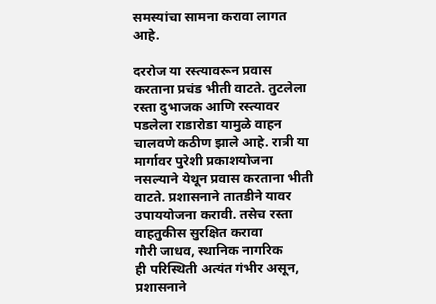समस्यांचा सामना करावा लागत आहे.

दररोज या रस्त्यावरून प्रवास करताना प्रचंड भीती वाटते. तुटलेला रस्ता दुभाजक आणि रस्त्यावर पडलेला राडारोडा यामुळे वाहन चालवणे कठीण झाले आहे. रात्री या मार्गावर पुरेशी प्रकाशयोजना नसल्याने येथून प्रवास करताना भीती वाटते. प्रशासनाने तातडीने यावर उपाययोजना करावी. तसेच रस्ता वाहतुकीस सुरक्षित करावा
गौरी जाधव, स्थानिक नागरिक
ही परिस्थिती अत्यंत गंभीर असून, प्रशासनाने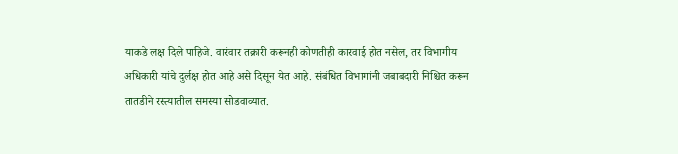याकडे लक्ष दिले पाहिजे. वारंवार तक्रारी करूनही कोणतीही कारवाई होत नसेल, तर विभागीय अधिकारी यांचे दुर्लक्ष होत आहे असे दिसून येत आहे. संबंधित विभागांनी जबाबदारी निश्चित करून तातडीने रस्त्यातील समस्या सोडवाव्यात.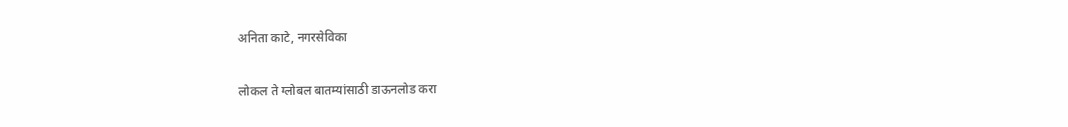अनिता काटे, नगरसेविका

लोकल ते ग्लोबल बातम्यांसाठी डाऊनलोड करा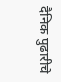दैनिक पुढारीचे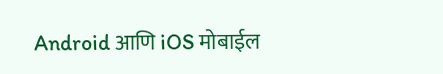Android आणि iOS मोबाईल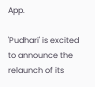App.

'Pudhari' is excited to announce the relaunch of its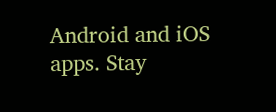Android and iOS apps. Stay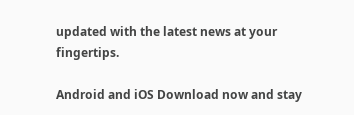updated with the latest news at your fingertips.

Android and iOS Download now and stay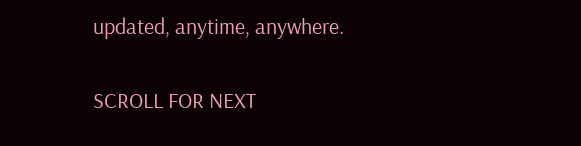updated, anytime, anywhere.

SCROLL FOR NEXT